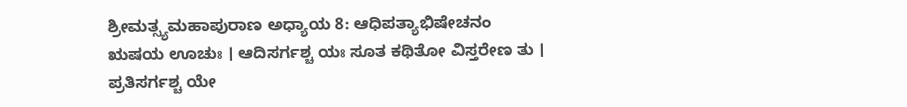ಶ್ರೀಮತ್ಸ್ಯಮಹಾಪುರಾಣ ಅಧ್ಯಾಯ 8: ಆಧಿಪತ್ಯಾಭಿಷೇಚನಂ
ಋಷಯ ಊಚುಃ । ಆದಿಸರ್ಗಶ್ಚ ಯಃ ಸೂತ ಕಥಿತೋ ವಿಸ್ತರೇಣ ತು । ಪ್ರತಿಸರ್ಗಶ್ಚ ಯೇ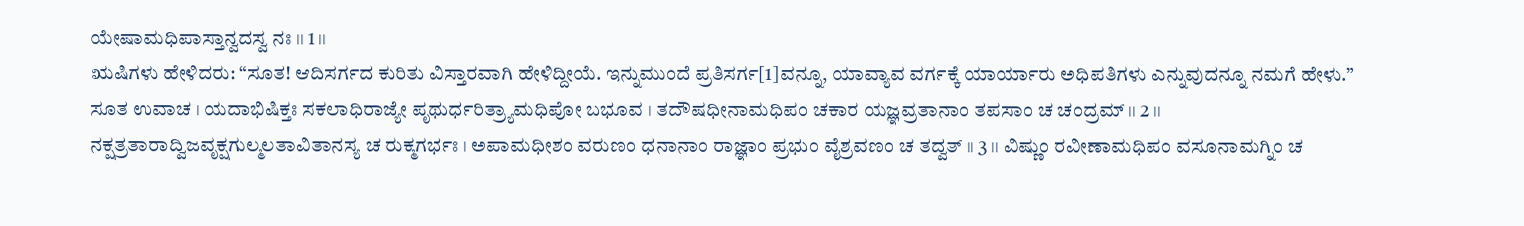ಯೇಷಾಮಧಿಪಾಸ್ತಾನ್ವದಸ್ವ ನಃ ।। 1 ।।
ಋಷಿಗಳು ಹೇಳಿದರು: “ಸೂತ! ಆದಿಸರ್ಗದ ಕುರಿತು ವಿಸ್ತಾರವಾಗಿ ಹೇಳಿದ್ದೀಯೆ. ಇನ್ನುಮುಂದೆ ಪ್ರತಿಸರ್ಗ[1]ವನ್ನೂ, ಯಾವ್ಯಾವ ವರ್ಗಕ್ಕೆ ಯಾರ್ಯಾರು ಅಧಿಪತಿಗಳು ಎನ್ನುವುದನ್ನೂ ನಮಗೆ ಹೇಳು.”
ಸೂತ ಉವಾಚ । ಯದಾಭಿಷಿಕ್ತಃ ಸಕಲಾಧಿರಾಜ್ಯೇ ಪೃಥುರ್ಧರಿತ್ರ್ಯಾಮಧಿಪೋ ಬಭೂವ । ತದೌಷಧೀನಾಮಧಿಪಂ ಚಕಾರ ಯಜ್ಞವ್ರತಾನಾಂ ತಪಸಾಂ ಚ ಚಂದ್ರಮ್ ।। 2 ।। ನಕ್ಷತ್ರತಾರಾದ್ವಿಜವೃಕ್ಷಗುಲ್ಮಲತಾವಿತಾನಸ್ಯ ಚ ರುಕ್ಮಗರ್ಭಃ । ಅಪಾಮಧೀಶಂ ವರುಣಂ ಧನಾನಾಂ ರಾಜ್ಞಾಂ ಪ್ರಭುಂ ವೈಶ್ರವಣಂ ಚ ತದ್ವತ್ ।। 3 ।। ವಿಷ್ಣುಂ ರವೀಣಾಮಧಿಪಂ ವಸೂನಾಮಗ್ನಿಂ ಚ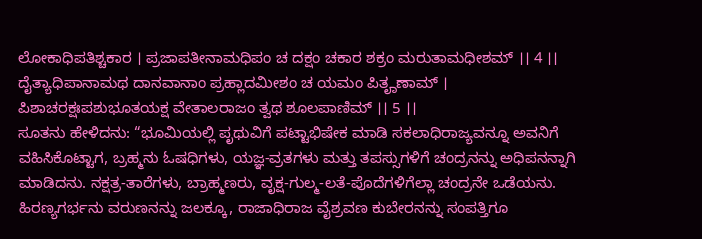ಲೋಕಾಧಿಪತಿಶ್ಚಕಾರ । ಪ್ರಜಾಪತೀನಾಮಧಿಪಂ ಚ ದಕ್ಷಂ ಚಕಾರ ಶಕ್ರಂ ಮರುತಾಮಧೀಶಮ್ ।। 4 ।। ದೈತ್ಯಾಧಿಪಾನಾಮಥ ದಾನವಾನಾಂ ಪ್ರಹ್ಲಾದಮೀಶಂ ಚ ಯಮಂ ಪಿತೄಣಾಮ್ । ಪಿಶಾಚರಕ್ಷಃಪಶುಭೂತಯಕ್ಷ ವೇತಾಲರಾಜಂ ತ್ವಥ ಶೂಲಪಾಣಿಮ್ ।। 5 ।।
ಸೂತನು ಹೇಳಿದನು: “ಭೂಮಿಯಲ್ಲಿ ಪೃಥುವಿಗೆ ಪಟ್ಟಾಭಿಷೇಕ ಮಾಡಿ ಸಕಲಾಧಿರಾಜ್ಯವನ್ನೂ ಅವನಿಗೆ ವಹಿಸಿಕೊಟ್ಟಾಗ, ಬ್ರಹ್ಮನು ಓಷಧಿಗಳು, ಯಜ್ಞ-ವ್ರತಗಳು ಮತ್ತು ತಪಸ್ಸುಗಳಿಗೆ ಚಂದ್ರನನ್ನು ಅಧಿಪನನ್ನಾಗಿ ಮಾಡಿದನು. ನಕ್ಷತ್ರ-ತಾರೆಗಳು, ಬ್ರಾಹ್ಮಣರು, ವೃಕ್ಷ-ಗುಲ್ಮ-ಲತೆ-ಪೊದೆಗಳಿಗೆಲ್ಲಾ ಚಂದ್ರನೇ ಒಡೆಯನು. ಹಿರಣ್ಯಗರ್ಭನು ವರುಣನನ್ನು ಜಲಕ್ಕೂ, ರಾಜಾಧಿರಾಜ ವೈಶ್ರವಣ ಕುಬೇರನನ್ನು ಸಂಪತ್ತಿಗೂ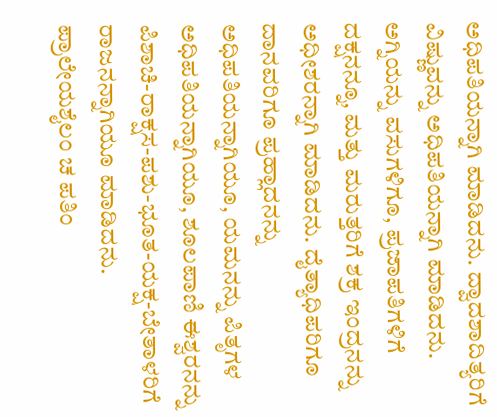ಅಧಿಪತಿಯನ್ನಾಗಿ ಮಾಡಿದನು. ದ್ವಾದಶಾದಿತ್ಯರಿಗೆ ವಿಷ್ಣುವನ್ನು ಅಧಿಪತಿಯನ್ನಾಗಿ ಮಾಡಿದನು. ಅಗ್ನಿಯನ್ನು ವಸುಗಳಿಗೂ, ಪ್ರಜಾಪತಿಗಳಿಗೆ ದಕ್ಷನನ್ನೂ, ಮತ್ತು ಮರುತ್ತರಿಗೆ ಶಕ್ರ ಇಂದ್ರನನ್ನು ಅಧೀಶರನ್ನಾಗಿ ಮಾಡಿದನು. ದೈತ್ಯಾಧಿಪರಿಗೂ ದಾನವರಿಗೂ ಪ್ರಹ್ಲಾದನನ್ನು ಅಧಿಪತಿಯನ್ನಾಗಿಯೂ, ಯಮನನ್ನು ಪಿತೃಗಳ ಅಧಿಪತಿಯನ್ನಾಗಿಯೂ, ಶೂಲಪಾಣಿ ಈಶ್ವರನನ್ನು ಪಿಶಾಚಿ-ರಾಕ್ಷಸ-ಪಶು-ಭೂತ-ಯಕ್ಷ-ಬೇತಾಳರಿಗೆ ರಾಜನನ್ನಾಗಿಯೂ ಮಾಡಿದನು.
ಪ್ರಾಲೇಯಶೈಲಂ ಚ ಪತಿಂ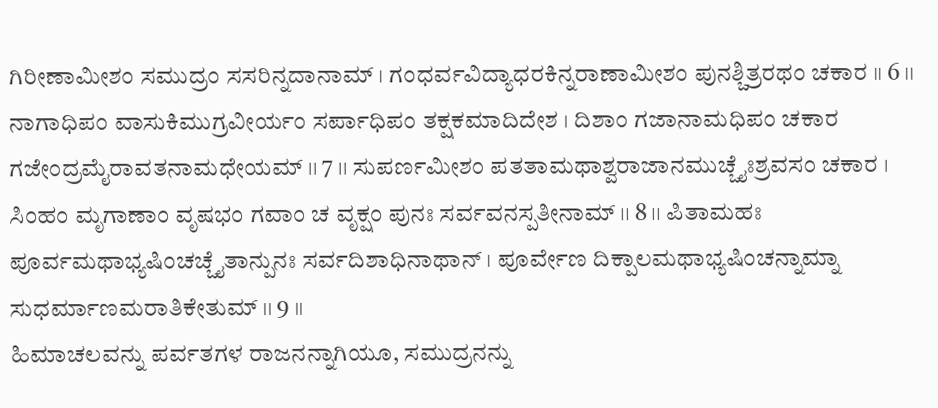ಗಿರೀಣಾಮೀಶಂ ಸಮುದ್ರಂ ಸಸರಿನ್ನದಾನಾಮ್ । ಗಂಧರ್ವವಿದ್ಯಾಧರಕಿನ್ನರಾಣಾಮೀಶಂ ಪುನಶ್ಚಿತ್ರರಥಂ ಚಕಾರ ।। 6 ।। ನಾಗಾಧಿಪಂ ವಾಸುಕಿಮುಗ್ರವೀರ್ಯಂ ಸರ್ಪಾಧಿಪಂ ತಕ್ಷಕಮಾದಿದೇಶ । ದಿಶಾಂ ಗಜಾನಾಮಧಿಪಂ ಚಕಾರ ಗಜೇಂದ್ರಮೈರಾವತನಾಮಧೇಯಮ್ ।। 7 ।। ಸುಪರ್ಣಮೀಶಂ ಪತತಾಮಥಾಶ್ವರಾಜಾನಮುಚ್ಚೈಃಶ್ರವಸಂ ಚಕಾರ । ಸಿಂಹಂ ಮೃಗಾಣಾಂ ವೃಷಭಂ ಗವಾಂ ಚ ವೃಕ್ಷಂ ಪುನಃ ಸರ್ವವನಸ್ಪತೀನಾಮ್ ।। 8 ।। ಪಿತಾಮಹಃ ಪೂರ್ವಮಥಾಭ್ಯಷಿಂಚಚ್ಚೈತಾನ್ಪುನಃ ಸರ್ವದಿಶಾಧಿನಾಥಾನ್ । ಪೂರ್ವೇಣ ದಿಕ್ಪಾಲಮಥಾಭ್ಯಷಿಂಚನ್ನಾಮ್ನಾ ಸುಧರ್ಮಾಣಮರಾತಿಕೇತುಮ್ ।। 9 ।।
ಹಿಮಾಚಲವನ್ನು ಪರ್ವತಗಳ ರಾಜನನ್ನಾಗಿಯೂ, ಸಮುದ್ರನನ್ನು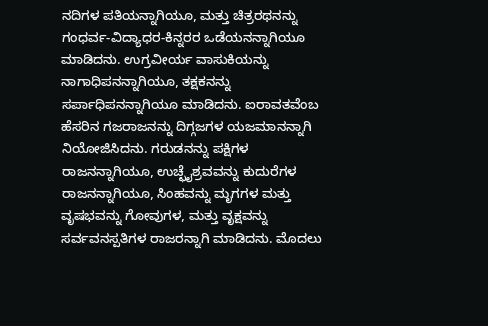ನದಿಗಳ ಪತಿಯನ್ನಾಗಿಯೂ, ಮತ್ತು ಚಿತ್ರರಥನನ್ನು ಗಂಧರ್ವ-ವಿದ್ಯಾಧರ-ಕಿನ್ನರರ ಒಡೆಯನನ್ನಾಗಿಯೂ ಮಾಡಿದನು. ಉಗ್ರವೀರ್ಯ ವಾಸುಕಿಯನ್ನು ನಾಗಾಧಿಪನನ್ನಾಗಿಯೂ, ತಕ್ಷಕನನ್ನು ಸರ್ಪಾಧಿಪನನ್ನಾಗಿಯೂ ಮಾಡಿದನು. ಐರಾವತವೆಂಬ ಹೆಸರಿನ ಗಜರಾಜನನ್ನು ದಿಗ್ಗಜಗಳ ಯಜಮಾನನ್ನಾಗಿ ನಿಯೋಜಿಸಿದನು. ಗರುಡನನ್ನು ಪಕ್ಷಿಗಳ ರಾಜನನ್ನಾಗಿಯೂ, ಉಚ್ಛೈಶ್ರವವನ್ನು ಕುದುರೆಗಳ ರಾಜನನ್ನಾಗಿಯೂ, ಸಿಂಹವನ್ನು ಮೃಗಗಳ ಮತ್ತು ವೃಷಭವನ್ನು ಗೋವುಗಳ, ಮತ್ತು ವೃಕ್ಷವನ್ನು ಸರ್ವವನಸ್ಪತಿಗಳ ರಾಜರನ್ನಾಗಿ ಮಾಡಿದನು. ಮೊದಲು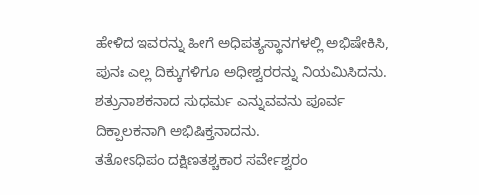ಹೇಳಿದ ಇವರನ್ನು ಹೀಗೆ ಅಧಿಪತ್ಯಸ್ಥಾನಗಳಲ್ಲಿ ಅಭಿಷೇಕಿಸಿ, ಪುನಃ ಎಲ್ಲ ದಿಕ್ಕುಗಳಿಗೂ ಅಧೀಶ್ವರರನ್ನು ನಿಯಮಿಸಿದನು. ಶತ್ರುನಾಶಕನಾದ ಸುಧರ್ಮ ಎನ್ನುವವನು ಪೂರ್ವ ದಿಕ್ಪಾಲಕನಾಗಿ ಅಭಿಷಿಕ್ತನಾದನು.
ತತೋಽಧಿಪಂ ದಕ್ಷಿಣತಶ್ಚಕಾರ ಸರ್ವೇಶ್ವರಂ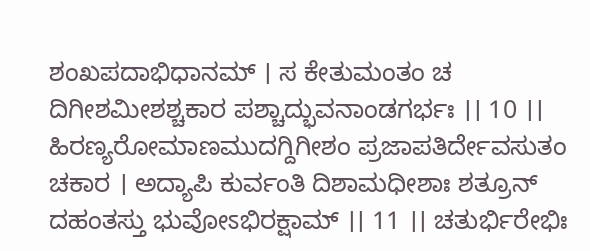ಶಂಖಪದಾಭಿಧಾನಮ್ । ಸ ಕೇತುಮಂತಂ ಚ ದಿಗೀಶಮೀಶಶ್ಚಕಾರ ಪಶ್ಚಾದ್ಭುವನಾಂಡಗರ್ಭಃ ।। 10 ।। ಹಿರಣ್ಯರೋಮಾಣಮುದಗ್ದಿಗೀಶಂ ಪ್ರಜಾಪತಿರ್ದೇವಸುತಂ ಚಕಾರ । ಅದ್ಯಾಪಿ ಕುರ್ವಂತಿ ದಿಶಾಮಧೀಶಾಃ ಶತ್ರೂನ್ ದಹಂತಸ್ತು ಭುವೋಽಭಿರಕ್ಷಾಮ್ ।। 11 ।। ಚತುರ್ಭಿರೇಭಿಃ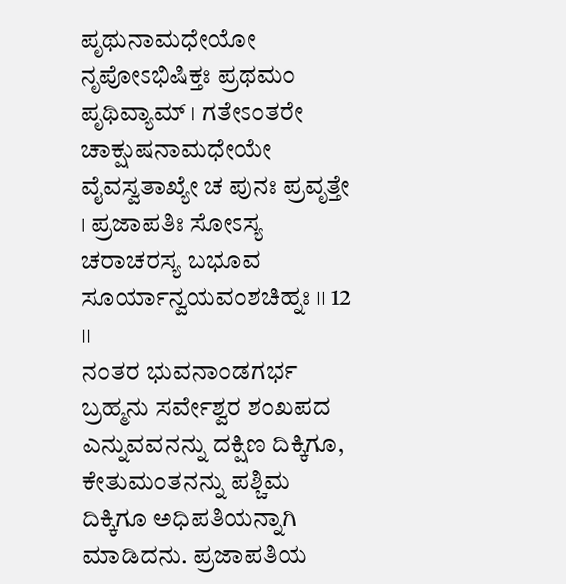ಪೃಥುನಾಮಧೇಯೋ ನೃಪೋಽಭಿಷಿಕ್ತಃ ಪ್ರಥಮಂ ಪೃಥಿವ್ಯಾಮ್ । ಗತೇಽಂತರೇ ಚಾಕ್ಷುಷನಾಮಧೇಯೇ ವೈವಸ್ವತಾಖ್ಯೇ ಚ ಪುನಃ ಪ್ರವೃತ್ತೇ । ಪ್ರಜಾಪತಿಃ ಸೋಽಸ್ಯ ಚರಾಚರಸ್ಯ ಬಭೂವ ಸೂರ್ಯಾನ್ವಯವಂಶಚಿಹ್ನಃ ।। 12 ।।
ನಂತರ ಭುವನಾಂಡಗರ್ಭ ಬ್ರಹ್ಮನು ಸರ್ವೇಶ್ವರ ಶಂಖಪದ ಎನ್ನುವವನನ್ನು ದಕ್ಷಿಣ ದಿಕ್ಕಿಗೂ, ಕೇತುಮಂತನನ್ನು ಪಶ್ಚಿಮ ದಿಕ್ಕಿಗೂ ಅಧಿಪತಿಯನ್ನಾಗಿ ಮಾಡಿದನು. ಪ್ರಜಾಪತಿಯ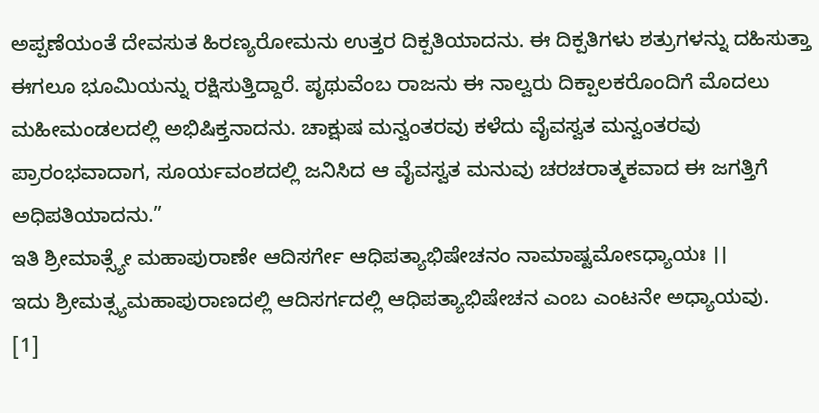ಅಪ್ಪಣೆಯಂತೆ ದೇವಸುತ ಹಿರಣ್ಯರೋಮನು ಉತ್ತರ ದಿಕ್ಪತಿಯಾದನು. ಈ ದಿಕ್ಪತಿಗಳು ಶತ್ರುಗಳನ್ನು ದಹಿಸುತ್ತಾ ಈಗಲೂ ಭೂಮಿಯನ್ನು ರಕ್ಷಿಸುತ್ತಿದ್ದಾರೆ. ಪೃಥುವೆಂಬ ರಾಜನು ಈ ನಾಲ್ವರು ದಿಕ್ಪಾಲಕರೊಂದಿಗೆ ಮೊದಲು ಮಹೀಮಂಡಲದಲ್ಲಿ ಅಭಿಷಿಕ್ತನಾದನು. ಚಾಕ್ಷುಷ ಮನ್ವಂತರವು ಕಳೆದು ವೈವಸ್ವತ ಮನ್ವಂತರವು ಪ್ರಾರಂಭವಾದಾಗ, ಸೂರ್ಯವಂಶದಲ್ಲಿ ಜನಿಸಿದ ಆ ವೈವಸ್ವತ ಮನುವು ಚರಚರಾತ್ಮಕವಾದ ಈ ಜಗತ್ತಿಗೆ ಅಧಿಪತಿಯಾದನು.”
ಇತಿ ಶ್ರೀಮಾತ್ಸ್ಯೇ ಮಹಾಪುರಾಣೇ ಆದಿಸರ್ಗೇ ಆಧಿಪತ್ಯಾಭಿಷೇಚನಂ ನಾಮಾಷ್ಟಮೋಽಧ್ಯಾಯಃ ।।
ಇದು ಶ್ರೀಮತ್ಸ್ಯಮಹಾಪುರಾಣದಲ್ಲಿ ಆದಿಸರ್ಗದಲ್ಲಿ ಆಧಿಪತ್ಯಾಭಿಷೇಚನ ಎಂಬ ಎಂಟನೇ ಅಧ್ಯಾಯವು.
[1]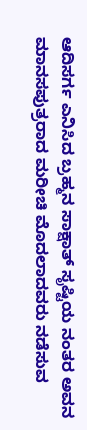ಆದಿಸರ್ಗ ಎನಿಸಿದ ಬ್ರಹ್ಮನ ಸಾಕ್ಷಾತ್ ಸೃಷ್ಟಿಯ ನಂತರ ಅವನ ಮಾನಸಪುತ್ರರಾದ ಮರೀಚಿ ಮೊದಲಾದವರು ನಡೆಸುವ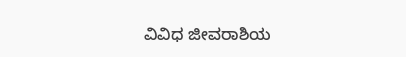ವಿವಿಧ ಜೀವರಾಶಿಯ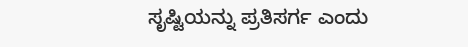ಸೃಷ್ಟಿಯನ್ನು ಪ್ರತಿಸರ್ಗ ಎಂದು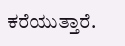ಕರೆಯುತ್ತಾರೆ.